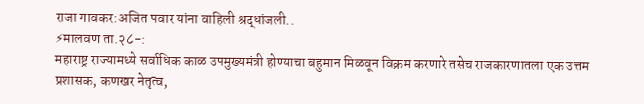राजा गावकर:अजित पवार यांना वाहिली श्रद्धांजली..
⚡मालवण ता.२८-:
महाराष्ट्र राज्यामध्ये सर्वाधिक काळ उपमुख्यमंत्री होण्याचा बहुमान मिळवून विक्रम करणारे तसेच राजकारणातला एक उत्तम प्रशासक, कणखर नेतृत्व,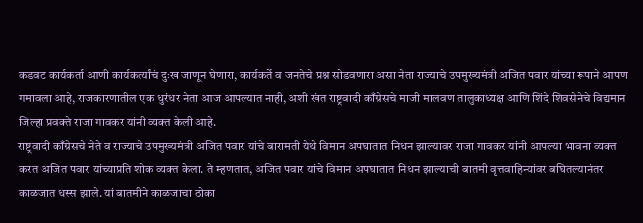कडवट कार्यकर्ता आणी कार्यकर्त्यांचं दुःख जाणून घेणारा, कार्यकर्ते व जनतेचे प्रश्न सोडवणारा असा नेता राज्याचे उपमुख्यमंत्री अजित पवार यांच्या रूपाने आपण गमावला आहे, राजकारणातील एक धुरंधर नेता आज आपल्यात नाही, अशी खंत राष्ट्रवादी काँग्रेसचे माजी मालवण तालुकाध्यक्ष आणि शिंदे शिवसेनेचे विद्यमान जिल्हा प्रवक्ते राजा गावकर यांनी व्यक्त केली आहे.
राष्ट्रवादी काँग्रेसचे नेते व राज्याचे उपमुख्यमंत्री अजित पवार यांचे बारामती येथे विमान अपघातात निधन झाल्यावर राजा गावकर यांनी आपल्या भावना व्यक्त करत अजित पवार यांच्याप्रति शोक व्यक्त केला. ते म्हणतात, अजित पवार यांचे विमान अपघातात निधन झाल्याची बातमी वृत्तवाहिन्यांवर बघितल्यानंतर काळजात धस्स झाले. यां बातमीने काळजाचा ठोका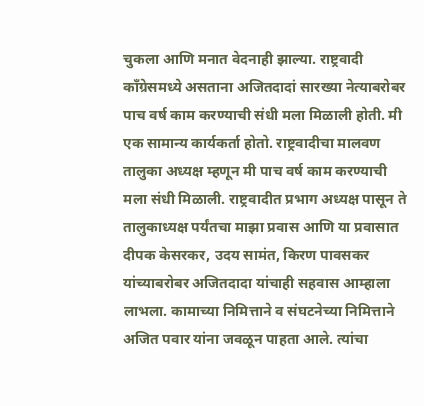चुकला आणि मनात वेदनाही झाल्या. राष्ट्रवादी काँग्रेसमध्ये असताना अजितदादां सारख्या नेत्याबरोबर पाच वर्ष काम करण्याची संधी मला मिळाली होती. मी एक सामान्य कार्यकर्ता होतो. राष्ट्रवादीचा मालवण तालुका अध्यक्ष म्हणून मी पाच वर्ष काम करण्याची मला संधी मिळाली. राष्ट्रवादीत प्रभाग अध्यक्ष पासून ते तालुकाध्यक्ष पर्यंतचा माझा प्रवास आणि या प्रवासात दीपक केसरकर, उदय सामंत, किरण पावसकर यांच्याबरोबर अजितदादा यांचाही सहवास आम्हाला लाभला. कामाच्या निमित्ताने व संघटनेच्या निमित्ताने अजित पवार यांना जवळून पाहता आले. त्यांचा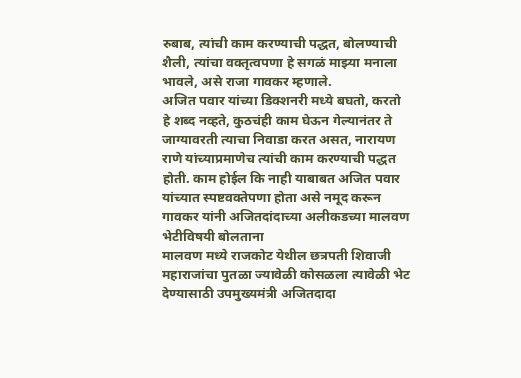रुबाब, त्यांची काम करण्याची पद्धत, बोलण्याची शैली, त्यांचा वक्तृत्वपणा हे सगळं माझ्या मनाला भावले, असे राजा गावकर म्हणाले.
अजित पवार यांच्या डिक्शनरी मध्ये बघतो, करतो हे शब्द नव्हते, कुठचंही काम घेऊन गेल्यानंतर ते जाग्यावरती त्याचा निवाडा करत असत, नारायण राणे यांच्याप्रमाणेच त्यांची काम करण्याची पद्धत होती. काम होईल कि नाही याबाबत अजित पवार यांच्यात स्पष्टवक्तेपणा होता असे नमूद करून गावकर यांनी अजितदांदाच्या अलीकडच्या मालवण भेटीविषयी बोलताना
मालवण मध्ये राजकोट येथील छत्रपती शिवाजी महाराजांचा पुतळा ज्यावेळी कोसळला त्यावेळी भेट देण्यासाठी उपमुख्यमंत्री अजितदादा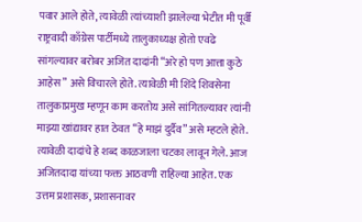पवार आले होते, त्यावेळी त्यांच्याशी झालेल्या भेटीत मी पूर्वी राष्ट्रवादी काँग्रेस पार्टीमध्ये तालुकाध्यक्ष होतो एवढे सांगल्यावर बरोबर अजित दादांनी “अरे हो पण आत्ता कुठे आहेस” असे विचारले होते. त्यावेळी मी शिंदे शिवसेना तालुकाप्रमुख म्हणून काम करतोय असे सांगितल्यावर त्यांनी माझ्या खांद्यावर हात ठेवत “हे माझं दुर्दैव” असे म्हटले होते. त्यावेळी दादांचे हे शब्द काळजाला चटका लावून गेले. आज अजितदादा यांच्या फक्त आठवणी राहिल्या आहेत. एक उत्तम प्रशासक, प्रशासनावर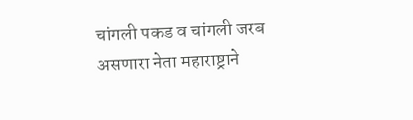चांगली पकड व चांगली जरब असणारा नेता महाराष्ट्राने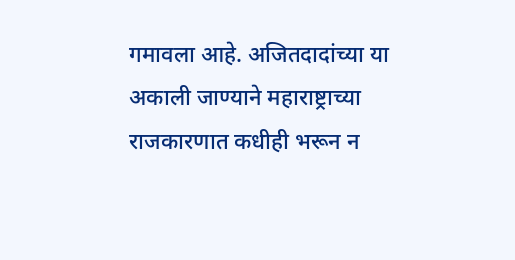गमावला आहे. अजितदादांच्या या अकाली जाण्याने महाराष्ट्राच्या राजकारणात कधीही भरून न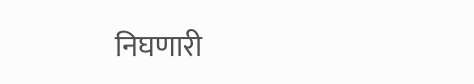निघणारी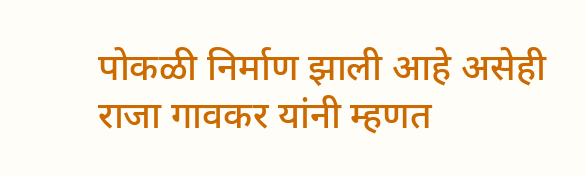पोकळी निर्माण झाली आहे असेही राजा गावकर यांनी म्हणत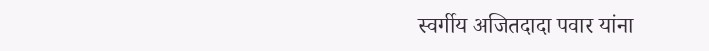स्वर्गीय अजितदादा पवार यांना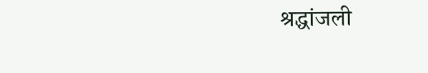श्रद्धांजली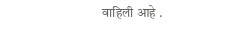वाहिली आहे .